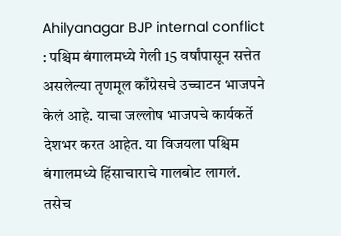Ahilyanagar BJP internal conflict : पश्चिम बंगालमध्ये गेली 15 वर्षांपासून सत्तेत असलेल्या तृणमूल काँग्रेसचे उच्चाटन भाजपने केलं आहे. याचा जल्लोष भाजपचे कार्यकर्ते देशभर करत आहेत. या विजयला पश्चिम बंगालमध्ये हिंसाचाराचे गालबोट लागलं.
तसेच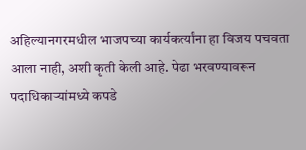अहिल्यानगरमधील भाजपच्या कार्यकर्त्यांना हा विजय पचवता आला नाही, अशी कृती केली आहे. पेढा भरवण्यावरून पदाधिकाऱ्यांमध्ये कपडे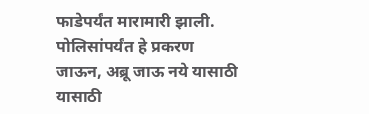फाडेपर्यंत मारामारी झाली. पोलिसांपर्यंत हे प्रकरण जाऊन, अब्रू जाऊ नये यासाठी यासाठी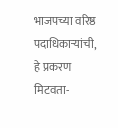भाजपच्या वरिष्ठ पदाधिकाऱ्यांची, हे प्रकरण मिटवता-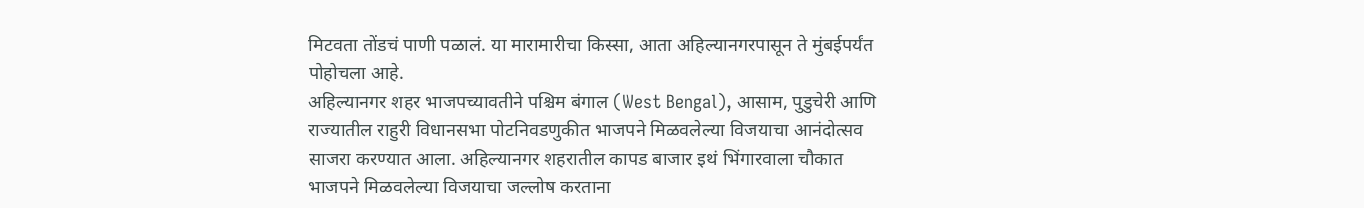मिटवता तोंडचं पाणी पळालं. या मारामारीचा किस्सा, आता अहिल्यानगरपासून ते मुंबईपर्यंत पोहोचला आहे.
अहिल्यानगर शहर भाजपच्यावतीने पश्चिम बंगाल (West Bengal), आसाम, पुडुचेरी आणि राज्यातील राहुरी विधानसभा पोटनिवडणुकीत भाजपने मिळवलेल्या विजयाचा आनंदोत्सव साजरा करण्यात आला. अहिल्यानगर शहरातील कापड बाजार इथं भिंगारवाला चौकात भाजपने मिळवलेल्या विजयाचा जल्लोष करताना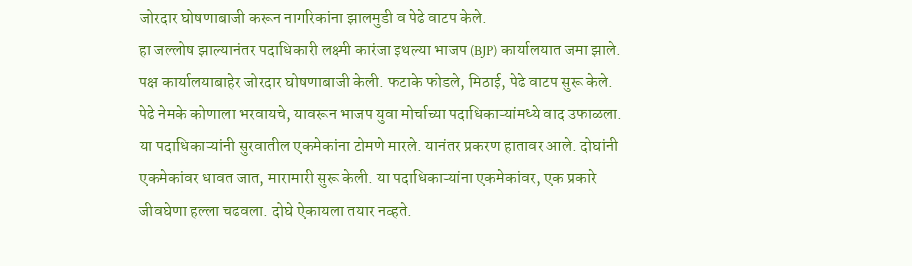जोरदार घोषणाबाजी करून नागरिकांना झालमुडी व पेढे वाटप केले.
हा जल्लोष झाल्यानंतर पदाधिकारी लक्ष्मी कारंजा इथल्या भाजप (BJP) कार्यालयात जमा झाले. पक्ष कार्यालयाबाहेर जोरदार घोषणाबाजी केली. फटाके फोडले, मिठाई, पेढे वाटप सुरू केले. पेढे नेमके कोणाला भरवायचे, यावरून भाजप युवा मोर्चाच्या पदाधिकाऱ्यांमध्ये वाद उफाळला.
या पदाधिकाऱ्यांनी सुरवातील एकमेकांना टोमणे मारले. यानंतर प्रकरण हातावर आले. दोघांनी एकमेकांवर धावत जात, मारामारी सुरू केली. या पदाधिकाऱ्यांना एकमेकांवर, एक प्रकारे जीवघेणा हल्ला चढवला. दोघे ऐकायला तयार नव्हते.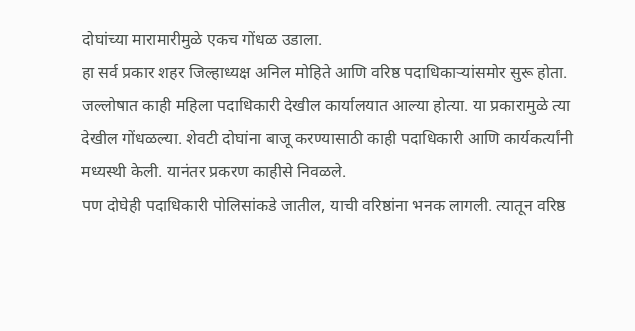दोघांच्या मारामारीमुळे एकच गोंधळ उडाला.
हा सर्व प्रकार शहर जिल्हाध्यक्ष अनिल मोहिते आणि वरिष्ठ पदाधिकाऱ्यांसमोर सुरू होता. जल्लोषात काही महिला पदाधिकारी देखील कार्यालयात आल्या होत्या. या प्रकारामुळे त्या देखील गोंधळल्या. शेवटी दोघांना बाजू करण्यासाठी काही पदाधिकारी आणि कार्यकर्त्यांनी मध्यस्थी केली. यानंतर प्रकरण काहीसे निवळले.
पण दोघेही पदाधिकारी पोलिसांकडे जातील, याची वरिष्ठांना भनक लागली. त्यातून वरिष्ठ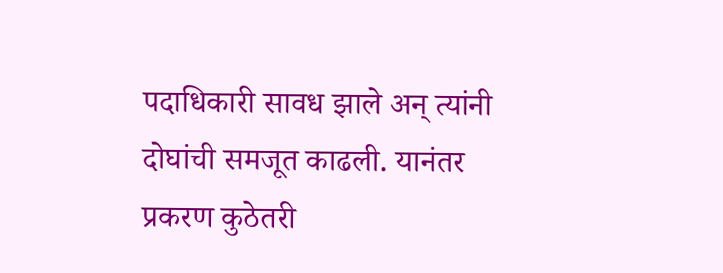पदाधिकारी सावध झाले अन् त्यांनी दोघांची समजूत काढली. यानंतर प्रकरण कुठेतरी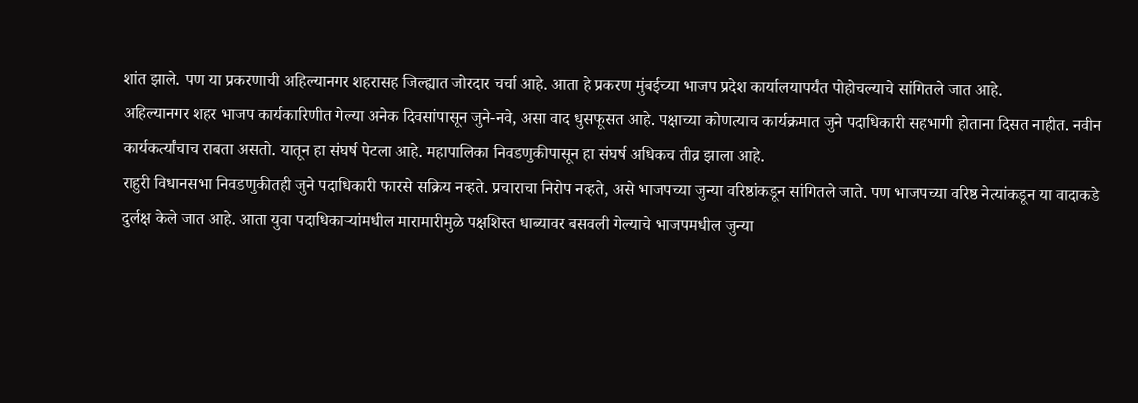शांत झाले. पण या प्रकरणाची अहिल्यानगर शहरासह जिल्ह्यात जोरदार चर्चा आहे. आता हे प्रकरण मुंबईच्या भाजप प्रदेश कार्यालयापर्यंत पोहोचल्याचे सांगितले जात आहे.
अहिल्यानगर शहर भाजप कार्यकारिणीत गेल्या अनेक दिवसांपासून जुने-नवे, असा वाद धुसफूसत आहे. पक्षाच्या कोणत्याच कार्यक्रमात जुने पदाधिकारी सहभागी होताना दिसत नाहीत. नवीन कार्यकर्त्यांचाच राबता असतो. यातून हा संघर्ष पेटला आहे. महापालिका निवडणुकीपासून हा संघर्ष अधिकच तीव्र झाला आहे.
राहुरी विधानसभा निवडणुकीतही जुने पदाधिकारी फारसे सक्रिय नव्हते. प्रचाराचा निरोप नव्हते, असे भाजपच्या जुन्या वरिष्ठांकडून सांगितले जाते. पण भाजपच्या वरिष्ठ नेत्यांकडून या वादाकडे दुर्लक्ष केले जात आहे. आता युवा पदाधिकाऱ्यांमधील मारामारीमुळे पक्षशिस्त धाब्यावर बसवली गेल्याचे भाजपमधील जुन्या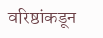वरिष्ठांकडून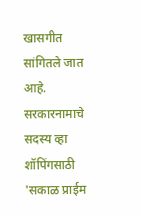खासगीत सांगितले जात आहे.
सरकारनामाचे सदस्य व्हा
शॉपिंगसाठी 'सकाळ प्राईम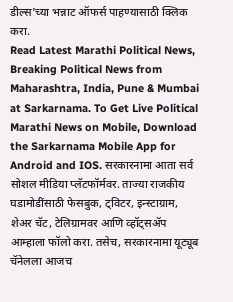डील्स'च्या भन्नाट ऑफर्स पाहण्यासाठी क्लिक करा.
Read Latest Marathi Political News, Breaking Political News from Maharashtra, India, Pune & Mumbai at Sarkarnama. To Get Live Political Marathi News on Mobile, Download the Sarkarnama Mobile App for Android and IOS. सरकारनामा आता सर्व सोशल मीडिया प्लॅटफॉर्मवर. ताज्या राजकीय घडामोडींसाठी फेसबुक, ट्विटर, इन्स्टाग्राम, शेअर चॅट, टेलिग्रामवर आणि व्हॉट्सॲप आम्हाला फॉलो करा. तसेच, सरकारनामा यूट्यूब चॅनेलला आजच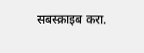सबस्क्राइब करा.